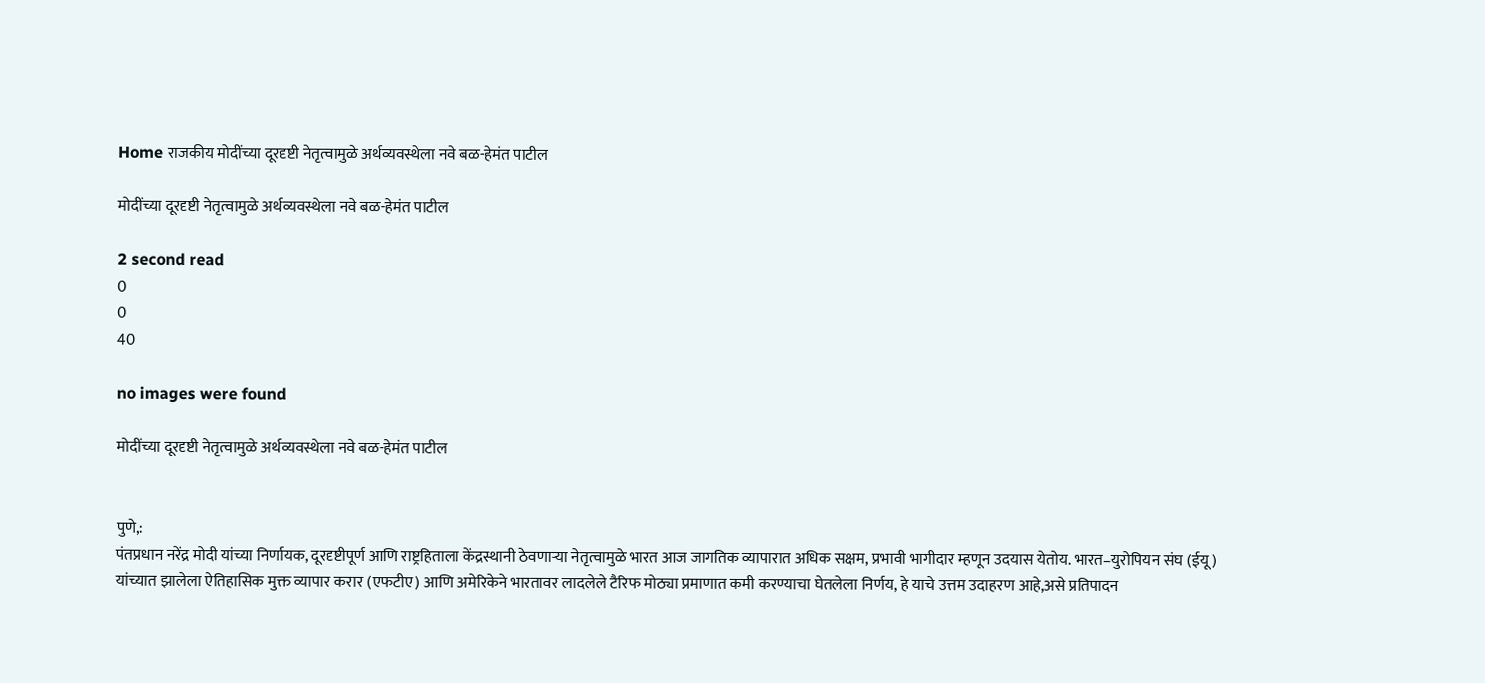Home राजकीय मोदींच्या दूरदृष्टी नेतृत्वामुळे अर्थव्यवस्थेला नवे बळ-हेमंत पाटील

मोदींच्या दूरदृष्टी नेतृत्वामुळे अर्थव्यवस्थेला नवे बळ-हेमंत पाटील

2 second read
0
0
40

no images were found

मोदींच्या दूरदृष्टी नेतृत्वामुळे अर्थव्यवस्थेला नवे बळ-हेमंत पाटील


पुणे,:
पंतप्रधान नरेंद्र मोदी यांच्या निर्णायक, दूरदृष्टीपूर्ण आणि राष्ट्रहिताला केंद्रस्थानी ठेवणाऱ्या नेतृत्वामुळे भारत आज जागतिक व्यापारात अधिक सक्षम, प्रभावी भागीदार म्हणून उदयास येतोय. भारत–युरोपियन संघ (ईयू) यांच्यात झालेला ऐतिहासिक मुक्त व्यापार करार (एफटीए) आणि अमेरिकेने भारतावर लादलेले टैरिफ मोठ्या प्रमाणात कमी करण्याचा घेतलेला निर्णय, हे याचे उत्तम उदाहरण आहे,असे प्रतिपादन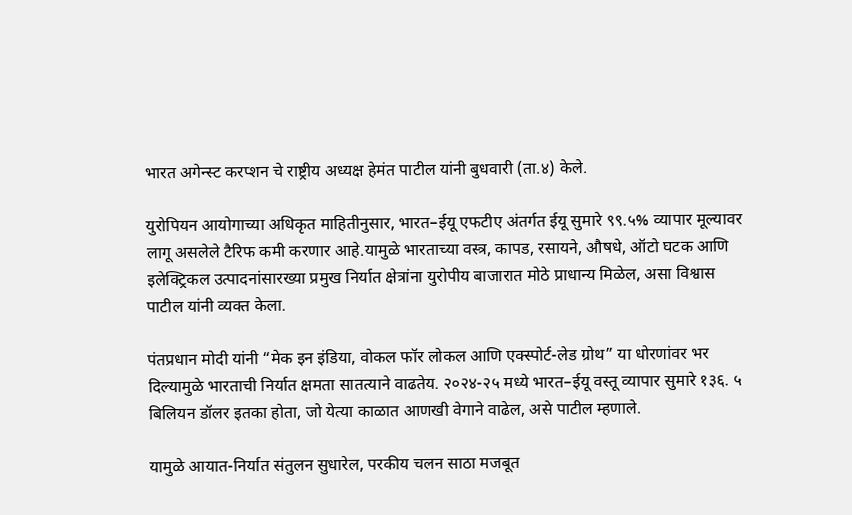भारत अगेन्स्ट करप्शन चे राष्ट्रीय अध्यक्ष हेमंत पाटील यांनी बुधवारी (ता.४) केले.

युरोपियन आयोगाच्या अधिकृत माहितीनुसार, भारत–ईयू एफटीए अंतर्गत ईयू सुमारे ९९.५% व्यापार मूल्यावर लागू असलेले टैरिफ कमी करणार आहे.यामुळे भारताच्या वस्त्र, कापड, रसायने, औषधे, ऑटो घटक आणि इलेक्ट्रिकल उत्पादनांसारख्या प्रमुख निर्यात क्षेत्रांना युरोपीय बाजारात मोठे प्राधान्य मिळेल, असा विश्वास पाटील यांनी व्यक्त केला.

पंतप्रधान मोदी यांनी “मेक इन इंडिया, वोकल फॉर लोकल आणि एक्स्पोर्ट-लेड ग्रोथ” या धोरणांवर भर दिल्यामुळे भारताची निर्यात क्षमता सातत्याने वाढतेय. २०२४-२५ मध्ये भारत–ईयू वस्तू व्यापार सुमारे १३६. ५ बिलियन डॉलर इतका होता, जो येत्या काळात आणखी वेगाने वाढेल, असे पाटील म्हणाले.

यामुळे आयात-निर्यात संतुलन सुधारेल, परकीय चलन साठा मजबूत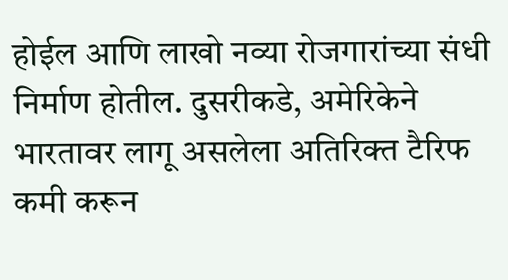होईल आणि लाखो नव्या रोजगारांच्या संधी निर्माण होतील. दुसरीकडे, अमेरिकेने भारतावर लागू असलेला अतिरिक्त टैरिफ कमी करून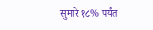सुमारे १८% पर्यंत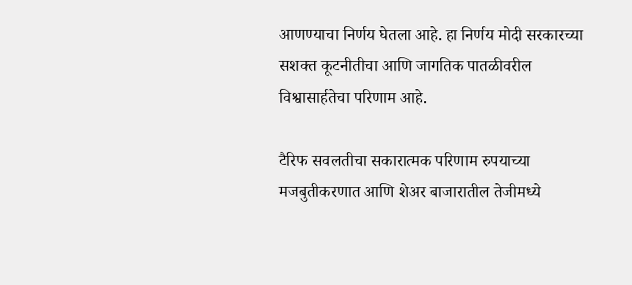आणण्याचा निर्णय घेतला आहे. हा निर्णय मोदी सरकारच्या सशक्त कूटनीतीचा आणि जागतिक पातळीवरील विश्वासार्हतेचा परिणाम आहे.

टैरिफ सवलतीचा सकारात्मक परिणाम रुपयाच्या मजबुतीकरणात आणि शेअर बाजारातील तेजीमध्ये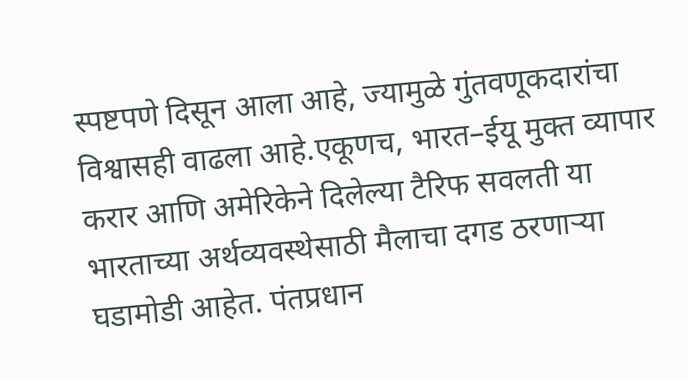स्पष्टपणे दिसून आला आहे, ज्यामुळे गुंतवणूकदारांचा विश्वासही वाढला आहे.एकूणच, भारत–ईयू मुक्त व्यापार करार आणि अमेरिकेने दिलेल्या टैरिफ सवलती या भारताच्या अर्थव्यवस्थेसाठी मैलाचा दगड ठरणाऱ्या घडामोडी आहेत. पंतप्रधान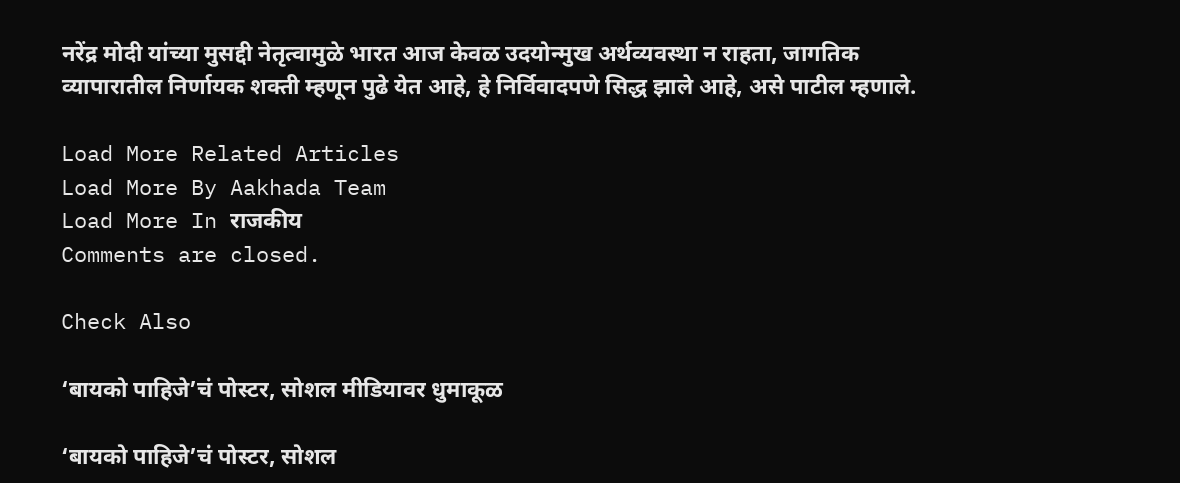नरेंद्र मोदी यांच्या मुसद्दी नेतृत्वामुळे भारत आज केवळ उदयोन्मुख अर्थव्यवस्था न राहता, जागतिक व्यापारातील निर्णायक शक्ती म्हणून पुढे येत आहे, हे निर्विवादपणे सिद्ध झाले आहे, असे पाटील म्हणाले.

Load More Related Articles
Load More By Aakhada Team
Load More In राजकीय
Comments are closed.

Check Also

‘बायको पाहिजे’चं पोस्टर, सोशल मीडियावर धुमाकूळ

‘बायको पाहिजे’चं पोस्टर, सोशल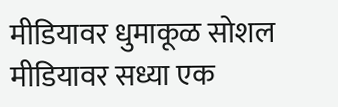मीडियावर धुमाकूळ सोशल मीडियावर सध्या एक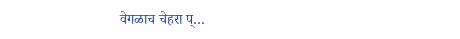वेगळाच चेहरा प्…